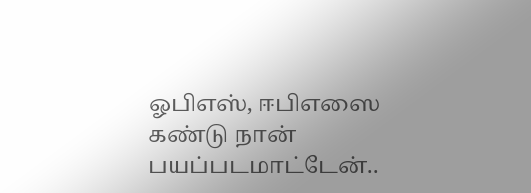ஓபிஎஸ், ஈபிஎஸை கண்டு நான் பயப்படமாட்டேன்..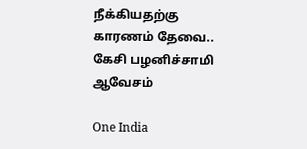நீக்கியதற்கு காரணம் தேவை.. கேசி பழனிச்சாமி ஆவேசம்

One India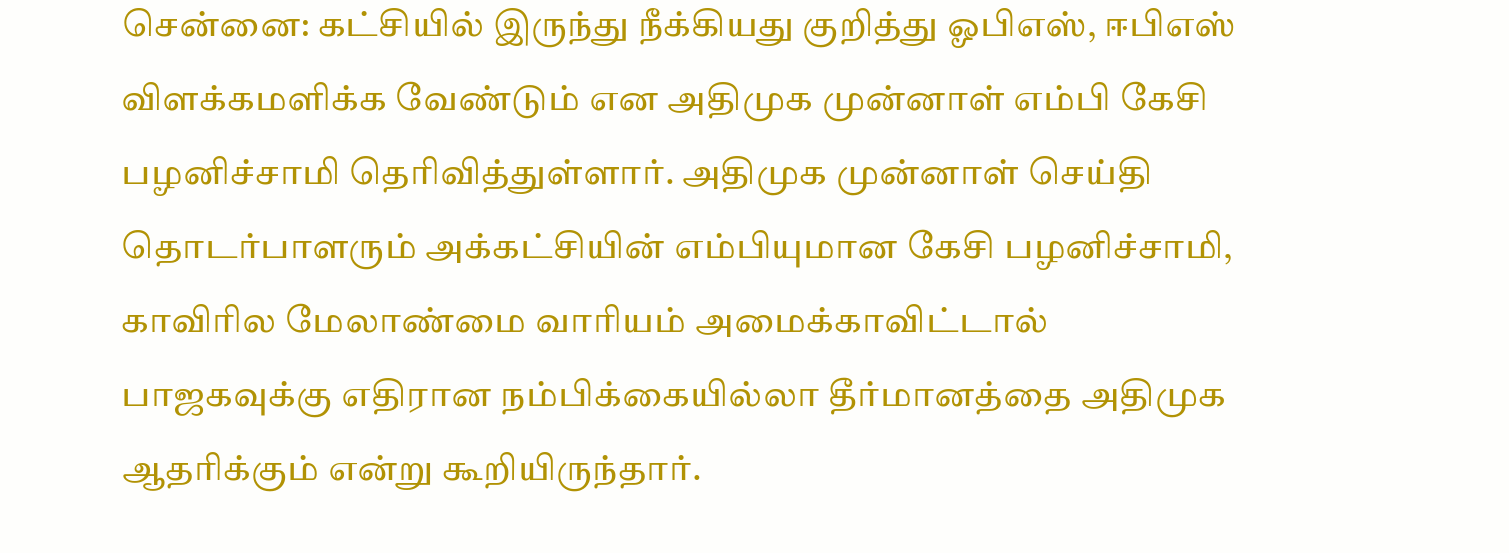சென்னை: கட்சியில் இருந்து நீக்கியது குறித்து ஓபிஎஸ், ஈபிஎஸ் விளக்கமளிக்க வேண்டும் என அதிமுக முன்னாள் எம்பி கேசி பழனிச்சாமி தெரிவித்துள்ளார். அதிமுக முன்னாள் செய்தி தொடர்பாளரும் அக்கட்சியின் எம்பியுமான கேசி பழனிச்சாமி, காவிரில மேலாண்மை வாரியம் அமைக்காவிட்டால் பாஜகவுக்கு எதிரான நம்பிக்கையில்லா தீர்மானத்தை அதிமுக ஆதரிக்கும் என்று கூறியிருந்தார்.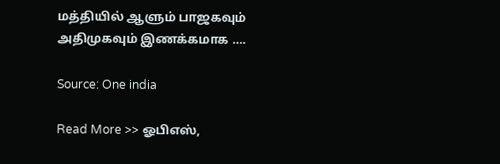மத்தியில் ஆளும் பாஜகவும் அதிமுகவும் இணக்கமாக ….

Source: One india

Read More >> ஓபிஎஸ்,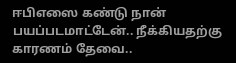ஈபிஎஸை கண்டு நான் பயப்படமாட்டேன்.. நீக்கியதற்கு காரணம் தேவை..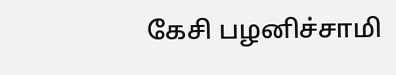கேசி பழனிச்சாமி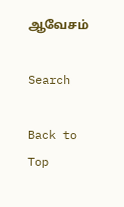ஆவேசம்

Search

Back to Top